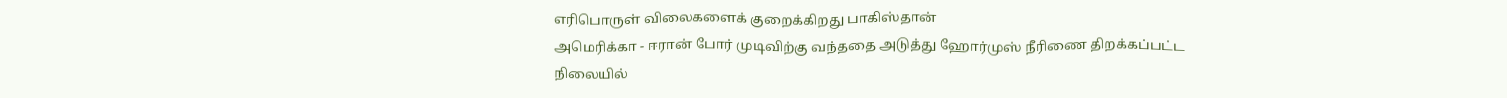எரிபொருள் விலைகளைக் குறைக்கிறது பாகிஸ்தான்
அமெரிக்கா - ஈரான் போர் முடிவிற்கு வந்ததை அடுத்து ஹோர்முஸ் நீரிணை திறக்கப்பட்ட நிலையில்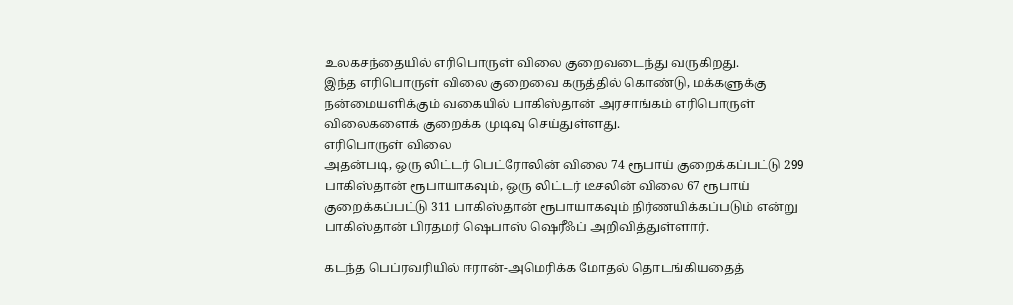உலகசந்தையில் எரிபொருள் விலை குறைவடைந்து வருகிறது.
இந்த எரிபொருள் விலை குறைவை கருத்தில் கொண்டு, மக்களுக்கு நன்மையளிக்கும் வகையில் பாகிஸ்தான் அரசாங்கம் எரிபொருள் விலைகளைக் குறைக்க முடிவு செய்துள்ளது.
எரிபொருள் விலை
அதன்படி, ஒரு லிட்டர் பெட்ரோலின் விலை 74 ரூபாய் குறைக்கப்பட்டு 299 பாகிஸ்தான் ரூபாயாகவும், ஒரு லிட்டர் டீசலின் விலை 67 ரூபாய் குறைக்கப்பட்டு 311 பாகிஸ்தான் ரூபாயாகவும் நிர்ணயிக்கப்படும் என்று பாகிஸ்தான் பிரதமர் ஷெபாஸ் ஷெரீஃப் அறிவித்துள்ளார்.

கடந்த பெப்ரவரியில் ஈரான்-அமெரிக்க மோதல் தொடங்கியதைத்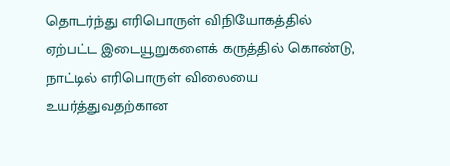தொடர்ந்து எரிபொருள் விநியோகத்தில் ஏற்பட்ட இடையூறுகளைக் கருத்தில் கொண்டு, நாட்டில் எரிபொருள் விலையை உயர்த்துவதற்கான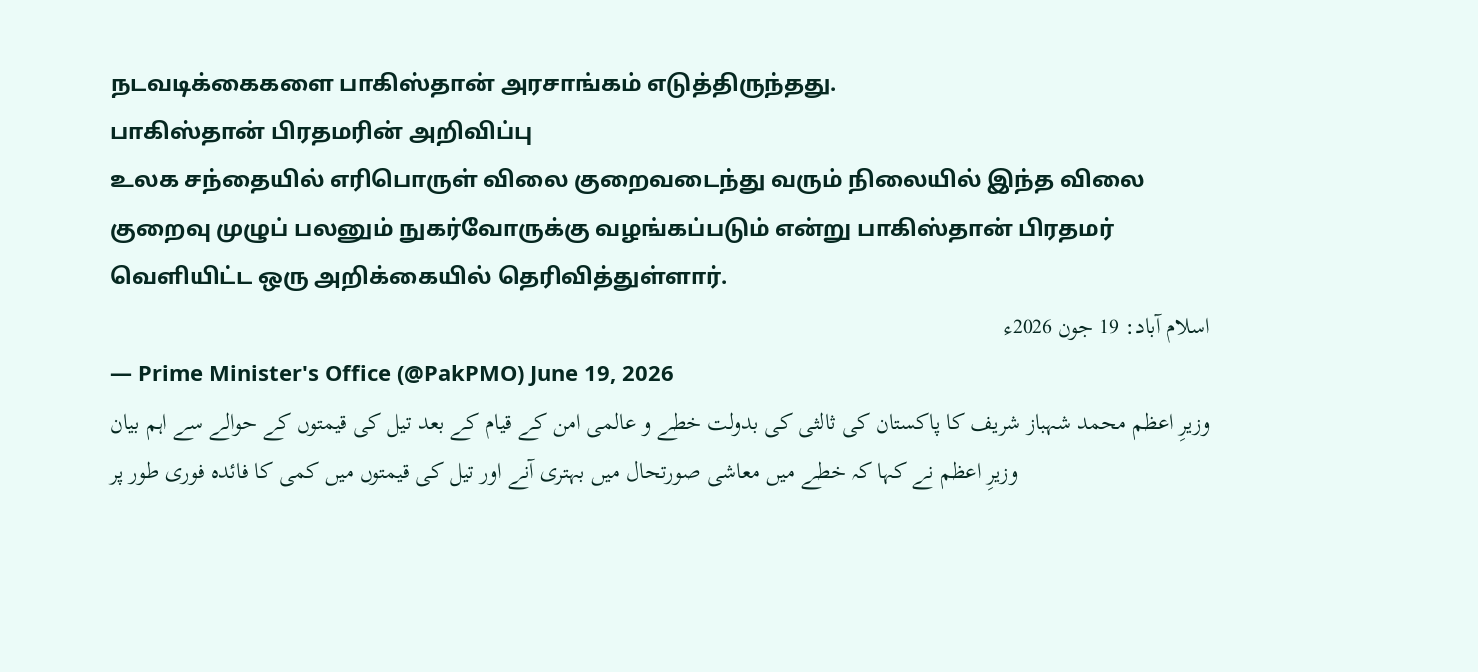நடவடிக்கைகளை பாகிஸ்தான் அரசாங்கம் எடுத்திருந்தது.
பாகிஸ்தான் பிரதமரின் அறிவிப்பு
உலக சந்தையில் எரிபொருள் விலை குறைவடைந்து வரும் நிலையில் இந்த விலை குறைவு முழுப் பலனும் நுகர்வோருக்கு வழங்கப்படும் என்று பாகிஸ்தான் பிரதமர் வெளியிட்ட ஒரு அறிக்கையில் தெரிவித்துள்ளார்.
اسلام آباد: 19 جون 2026ء
— Prime Minister's Office (@PakPMO) June 19, 2026
وزیرِ اعظم محمد شہباز شریف کا پاکستان کی ثالثی کی بدولت خطے و عالمی امن کے قیام کے بعد تیل کی قیمتوں کے حوالے سے اہم بیان
وزیرِ اعظم نے کہا کہ خطے میں معاشی صورتحال میں بہتری آنے اور تیل کی قیمتوں میں کمی کا فائدہ فوری طور پر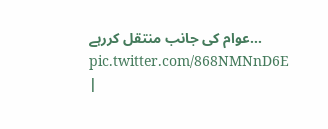عوام کی جانب منتقل کررہے… pic.twitter.com/868NMNnD6E
|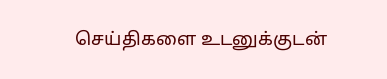செய்திகளை உடனுக்குடன்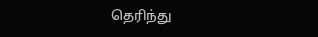தெரிந்து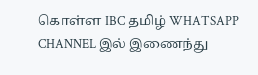கொள்ள IBC தமிழ் WHATSAPP CHANNEL இல் இணைந்து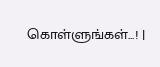கொள்ளுங்கள்...! |